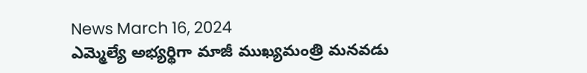News March 16, 2024
ఎమ్మెల్యే అభ్యర్థిగా మాజీ ముఖ్యమంత్రి మనవడు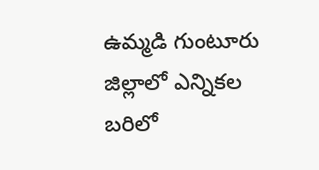ఉమ్మడి గుంటూరు జిల్లాలో ఎన్నికల బరిలో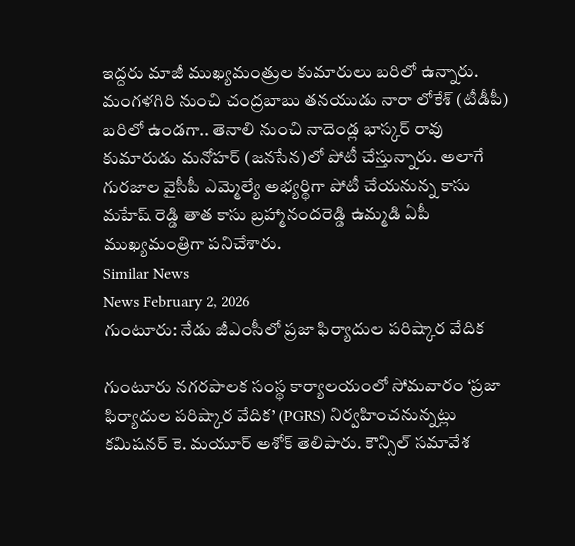ఇద్దరు మాజీ ముఖ్యమంత్రుల కుమారులు బరిలో ఉన్నారు. మంగళగిరి నుంచి చంద్రబాబు తనయుడు నారా లోకేశ్ (టీడీపీ) బరిలో ఉండగా.. తెనాలి నుంచి నాదెండ్ల భాస్కర్ రావు కుమారుడు మనోహర్ (జనసేన)లో పోటీ చేస్తున్నారు. అలాగే గురజాల వైసీపీ ఎమ్మెల్యే అభ్యర్థిగా పోటీ చేయనున్న కాసు మహేష్ రెడ్డి తాత కాసు బ్రహ్మానందరెడ్డి ఉమ్మడి ఏపీ ముఖ్యమంత్రిగా పనిచేశారు.
Similar News
News February 2, 2026
గుంటూరు: నేడు జీఎంసీలో ప్రజా ఫిర్యాదుల పరిష్కార వేదిక

గుంటూరు నగరపాలక సంస్థ కార్యాలయంలో సోమవారం ‘ప్రజా ఫిర్యాదుల పరిష్కార వేదిక’ (PGRS) నిర్వహించనున్నట్లు కమిషనర్ కె. మయూర్ అశోక్ తెలిపారు. కౌన్సిల్ సమావేశ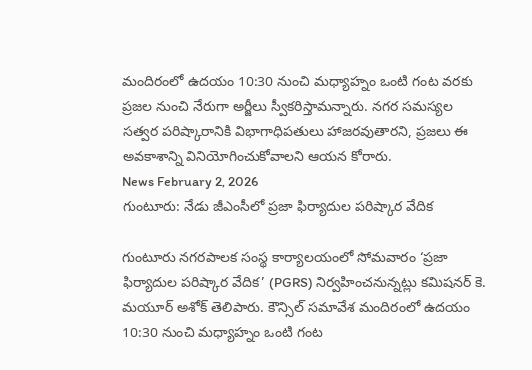మందిరంలో ఉదయం 10:30 నుంచి మధ్యాహ్నం ఒంటి గంట వరకు ప్రజల నుంచి నేరుగా అర్జీలు స్వీకరిస్తామన్నారు. నగర సమస్యల సత్వర పరిష్కారానికి విభాగాధిపతులు హాజరవుతారని, ప్రజలు ఈ అవకాశాన్ని వినియోగించుకోవాలని ఆయన కోరారు.
News February 2, 2026
గుంటూరు: నేడు జీఎంసీలో ప్రజా ఫిర్యాదుల పరిష్కార వేదిక

గుంటూరు నగరపాలక సంస్థ కార్యాలయంలో సోమవారం ‘ప్రజా ఫిర్యాదుల పరిష్కార వేదిక’ (PGRS) నిర్వహించనున్నట్లు కమిషనర్ కె. మయూర్ అశోక్ తెలిపారు. కౌన్సిల్ సమావేశ మందిరంలో ఉదయం 10:30 నుంచి మధ్యాహ్నం ఒంటి గంట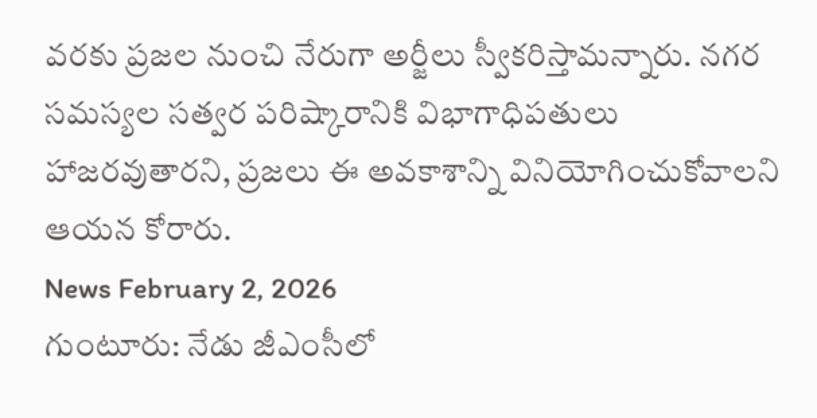వరకు ప్రజల నుంచి నేరుగా అర్జీలు స్వీకరిస్తామన్నారు. నగర సమస్యల సత్వర పరిష్కారానికి విభాగాధిపతులు హాజరవుతారని, ప్రజలు ఈ అవకాశాన్ని వినియోగించుకోవాలని ఆయన కోరారు.
News February 2, 2026
గుంటూరు: నేడు జీఎంసీలో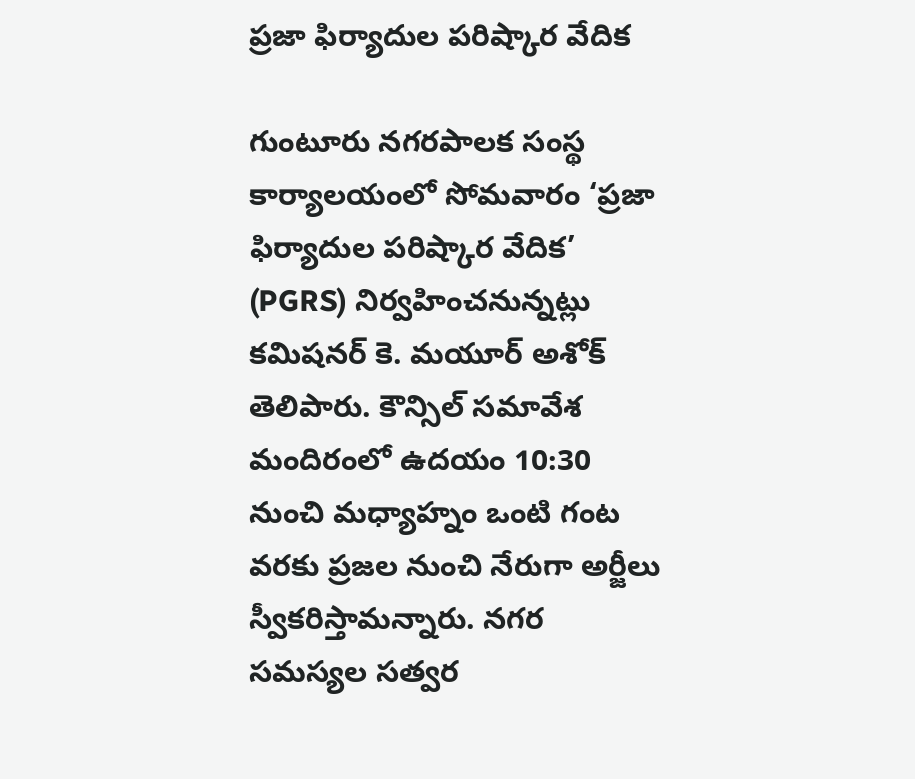ప్రజా ఫిర్యాదుల పరిష్కార వేదిక

గుంటూరు నగరపాలక సంస్థ కార్యాలయంలో సోమవారం ‘ప్రజా ఫిర్యాదుల పరిష్కార వేదిక’ (PGRS) నిర్వహించనున్నట్లు కమిషనర్ కె. మయూర్ అశోక్ తెలిపారు. కౌన్సిల్ సమావేశ మందిరంలో ఉదయం 10:30 నుంచి మధ్యాహ్నం ఒంటి గంట వరకు ప్రజల నుంచి నేరుగా అర్జీలు స్వీకరిస్తామన్నారు. నగర సమస్యల సత్వర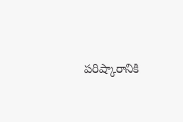పరిష్కారానికి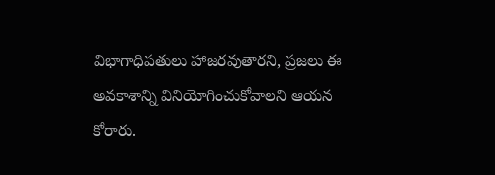విభాగాధిపతులు హాజరవుతారని, ప్రజలు ఈ అవకాశాన్ని వినియోగించుకోవాలని ఆయన కోరారు.